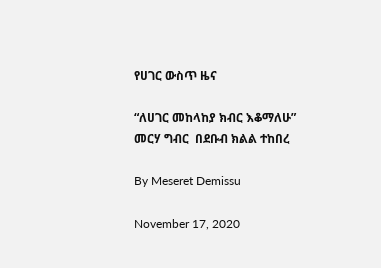የሀገር ውስጥ ዜና

“ለሀገር መከላከያ ክብር እቆማለሁ” መርሃ ግብር  በደቡብ ክልል ተከበረ

By Meseret Demissu

November 17, 2020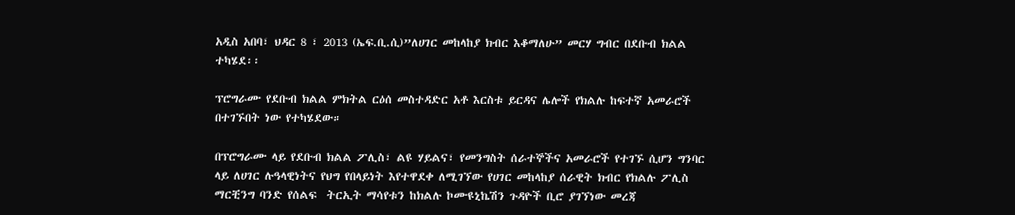አዲስ አበባ፣ ህዳር 8 ፣ 2013 (ኤፍ.ቢ.ሲ)”ለሀገር መከላከያ ክብር እቆማለሁ” መርሃ ግብር በደቡብ ክልል ተካሄደ፡፡

ፕሮግራሙ የደቡብ ክልል ምክትል ርዕሰ መስተዳድር አቶ እርስቱ ይርዳና ሌሎች የክልሉ ከፍተኛ አመራሮች በተገኙበት ነው የተካሄደው።

በፕሮግራሙ ላይ የደቡብ ክልል ፖሊስ፣ ልዩ ሃይልና፣ የመንግስት ሰራተኞችና አመራሮች የተገኙ ሲሆን ግንባር ላይ ለሀገር ሉዓላዊነትና የህግ የበላይነት እየተዋደቀ ለሚገኘው የሀገር መከላከያ ሰራዊት ክብር የክልሉ ፖሊስ ማርቺንግ ባንድ የሰልፍ  ትርኢት ማሳየቱን ከክልሉ ኮሙዩኒኬሽን ጉዳዮች ቢሮ ያገኘነው መረጃ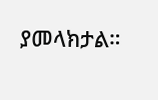ያመላክታል።